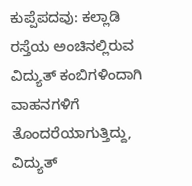ಕುಪ್ಪೆಪದವು: ಕಲ್ಲಾಡಿ ರಸ್ತೆಯ ಅಂಚಿನಲ್ಲಿರುವ ವಿದ್ಯುತ್ ಕಂಬಿಗಳಿಂದಾಗಿ ವಾಹನಗಳಿಗೆ ತೊಂದರೆಯಾಗುತ್ತಿದ್ದು, ವಿದ್ಯುತ್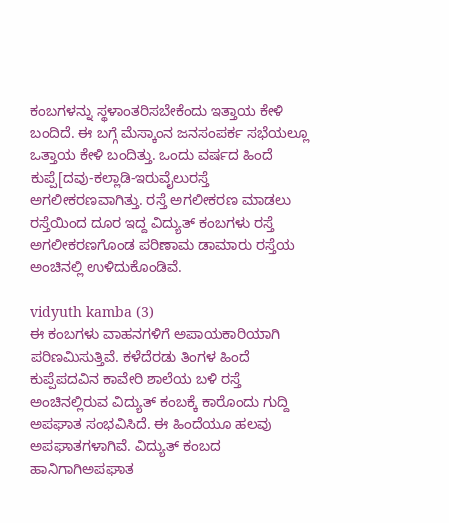ಕಂಬಗಳನ್ನು ಸ್ಥಳಾಂತರಿಸಬೇಕೆಂದು ಇತ್ತಾಯ ಕೇಳಿ ಬಂದಿದೆ. ಈ ಬಗ್ಗೆ ಮೆಸ್ಕಾಂನ ಜನಸಂಪರ್ಕ ಸಭೆಯಲ್ಲೂ ಒತ್ತಾಯ ಕೇಳಿ ಬಂದಿತ್ತು. ಒಂದು ವರ್ಷದ ಹಿಂದೆ ಕುಪ್ಪೆ[ದವು-ಕಲ್ಲಾಡಿ-ಇರುವೈಲುರಸ್ತೆ ಅಗಲೀಕರಣವಾಗಿತ್ತು. ರಸ್ತೆ ಅಗಲೀಕರಣ ಮಾಡಲು ರಸ್ತೆಯಿಂದ ದೂರ ಇದ್ದ ವಿದ್ಯುತ್ ಕಂಬಗಳು ರಸ್ತೆ ಅಗಲೀಕರಣಗೊಂಡ ಪರಿಣಾಮ ಡಾಮಾರು ರಸ್ತೆಯ ಅಂಚಿನಲ್ಲಿ ಉಳಿದುಕೊಂಡಿವೆ.

vidyuth kamba (3)
ಈ ಕಂಬಗಳು ವಾಹನಗಳಿಗೆ ಅಪಾಯಕಾರಿಯಾಗಿ ಪರಿಣಮಿಸುತ್ತಿವೆ. ಕಳೆದೆರಡು ತಿಂಗಳ ಹಿಂದೆ ಕುಪ್ಪೆಪದವಿನ ಕಾವೇರಿ ಶಾಲೆಯ ಬಳಿ ರಸ್ತೆ ಅಂಚಿನಲ್ಲಿರುವ ವಿದ್ಯುತ್ ಕಂಬಕ್ಕೆ ಕಾರೊಂದು ಗುದ್ದಿ ಅಪಘಾತ ಸಂಭವಿಸಿದೆ. ಈ ಹಿಂದೆಯೂ ಹಲವು ಅಪಘಾತಗಳಾಗಿವೆ. ವಿದ್ಯುತ್ ಕಂಬದ ಹಾನಿಗಾಗಿಅಪಘಾತ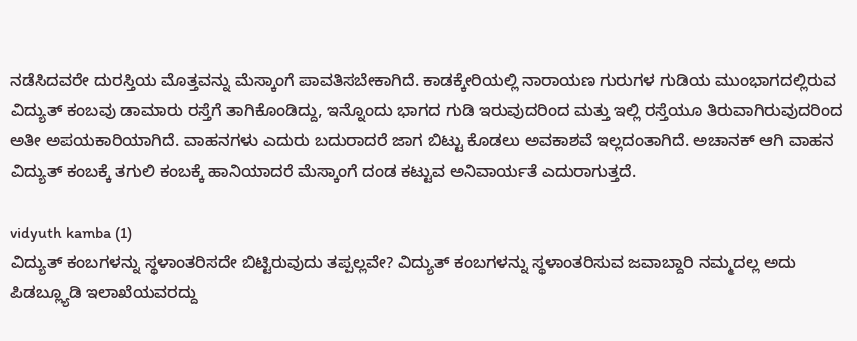ನಡೆಸಿದವರೇ ದುರಸ್ತಿಯ ಮೊತ್ತವನ್ನು ಮೆಸ್ಕಾಂಗೆ ಪಾವತಿಸಬೇಕಾಗಿದೆ. ಕಾಡಕ್ಕೇರಿಯಲ್ಲಿ ನಾರಾಯಣ ಗುರುಗಳ ಗುಡಿಯ ಮುಂಭಾಗದಲ್ಲಿರುವ ವಿದ್ಯುತ್ ಕಂಬವು ಡಾಮಾರು ರಸ್ತೆಗೆ ತಾಗಿಕೊಂಡಿದ್ದು, ಇನ್ನೊಂದು ಭಾಗದ ಗುಡಿ ಇರುವುದರಿಂದ ಮತ್ತು ಇಲ್ಲಿ ರಸ್ತೆಯೂ ತಿರುವಾಗಿರುವುದರಿಂದ ಅತೀ ಅಪಯಕಾರಿಯಾಗಿದೆ. ವಾಹನಗಳು ಎದುರು ಬದುರಾದರೆ ಜಾಗ ಬಿಟ್ಟು ಕೊಡಲು ಅವಕಾಶವೆ ಇಲ್ಲದಂತಾಗಿದೆ. ಅಚಾನಕ್ ಆಗಿ ವಾಹನ ವಿದ್ಯುತ್ ಕಂಬಕ್ಕೆ ತಗುಲಿ ಕಂಬಕ್ಕೆ ಹಾನಿಯಾದರೆ ಮೆಸ್ಕಾಂಗೆ ದಂಡ ಕಟ್ಟುವ ಅನಿವಾರ್ಯತೆ ಎದುರಾಗುತ್ತದೆ.

vidyuth kamba (1)
ವಿದ್ಯುತ್ ಕಂಬಗಳನ್ನು ಸ್ಥಳಾಂತರಿಸದೇ ಬಿಟ್ಟಿರುವುದು ತಪ್ಪಲ್ಲವೇ? ವಿದ್ಯುತ್ ಕಂಬಗಳನ್ನು ಸ್ಥಳಾಂತರಿಸುವ ಜವಾಬ್ದಾರಿ ನಮ್ಮದಲ್ಲ ಅದು ಪಿಡಬ್ಲ್ಯೂಡಿ ಇಲಾಖೆಯವರದ್ದು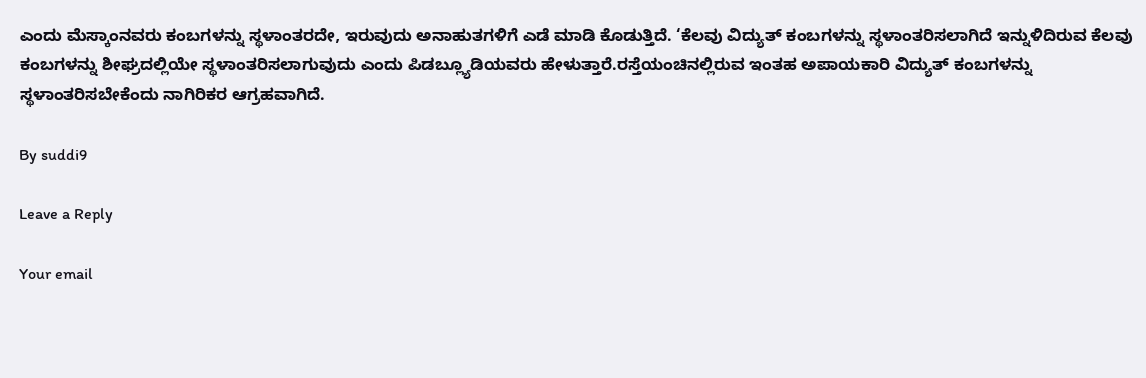ಎಂದು ಮೆಸ್ಕಾಂನವರು ಕಂಬಗಳನ್ನು ಸ್ಥಳಾಂತರದೇ, ಇರುವುದು ಅನಾಹುತಗಳಿಗೆ ಎಡೆ ಮಾಡಿ ಕೊಡುತ್ತಿದೆ. ‘ಕೆಲವು ವಿದ್ಯುತ್ ಕಂಬಗಳನ್ನು ಸ್ಥಳಾಂತರಿಸಲಾಗಿದೆ ಇನ್ನುಳಿದಿರುವ ಕೆಲವು ಕಂಬಗಳನ್ನು ಶೀಘ್ರದಲ್ಲಿಯೇ ಸ್ಥಳಾಂತರಿಸಲಾಗುವುದು ಎಂದು ಪಿಡಬ್ಲ್ಯೂಡಿಯವರು ಹೇಳುತ್ತಾರೆ.ರಸ್ತೆಯಂಚಿನಲ್ಲಿರುವ ಇಂತಹ ಅಪಾಯಕಾರಿ ವಿದ್ಯುತ್ ಕಂಬಗಳನ್ನು ಸ್ಥಳಾಂತರಿಸಬೇಕೆಂದು ನಾಗಿರಿಕರ ಆಗ್ರಹವಾಗಿದೆ.

By suddi9

Leave a Reply

Your email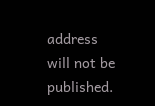address will not be published.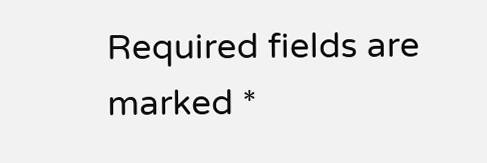Required fields are marked *